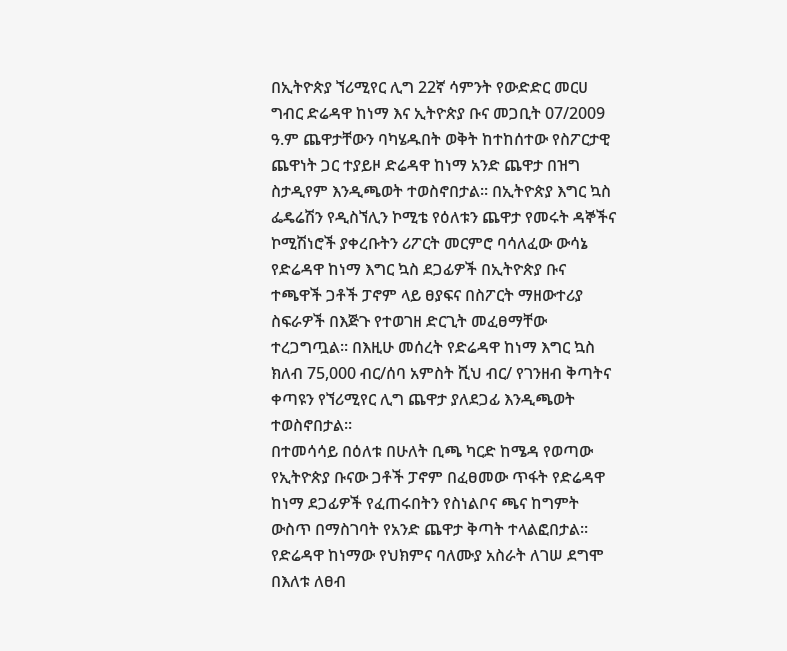በኢትዮጵያ ኘሪሚየር ሊግ 22ኛ ሳምንት የውድድር መርሀ ግብር ድሬዳዋ ከነማ እና ኢትዮጵያ ቡና መጋቢት 07/2009 ዓ.ም ጨዋታቸውን ባካሄዱበት ወቅት ከተከሰተው የስፖርታዊ ጨዋነት ጋር ተያይዞ ድሬዳዋ ከነማ አንድ ጨዋታ በዝግ ስታዲየም እንዲጫወት ተወስኖበታል፡፡ በኢትዮጵያ እግር ኳስ ፌዴሬሽን የዲስኘሊን ኮሚቴ የዕለቱን ጨዋታ የመሩት ዳኞችና ኮሚሽነሮች ያቀረቡትን ሪፖርት መርምሮ ባሳለፈው ውሳኔ የድሬዳዋ ከነማ እግር ኳስ ደጋፊዎች በኢትዮጵያ ቡና ተጫዋች ጋቶች ፓኖም ላይ ፀያፍና በስፖርት ማዘውተሪያ ስፍራዎች በእጅጉ የተወገዘ ድርጊት መፈፀማቸው ተረጋግጧል፡፡ በእዚሁ መሰረት የድሬዳዋ ከነማ እግር ኳስ ክለብ 75,000 ብር/ሰባ አምስት ሺህ ብር/ የገንዘብ ቅጣትና ቀጣዩን የኘሪሚየር ሊግ ጨዋታ ያለደጋፊ እንዲጫወት ተወስኖበታል፡፡
በተመሳሳይ በዕለቱ በሁለት ቢጫ ካርድ ከሜዳ የወጣው የኢትዮጵያ ቡናው ጋቶች ፓኖም በፈፀመው ጥፋት የድሬዳዋ ከነማ ደጋፊዎች የፈጠሩበትን የስነልቦና ጫና ከግምት ውስጥ በማስገባት የአንድ ጨዋታ ቅጣት ተላልፎበታል፡፡ የድሬዳዋ ከነማው የህክምና ባለሙያ አስራት ለገሠ ደግሞ በእለቱ ለፀብ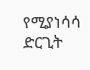የሚያነሳሳ ድርጊት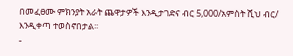በመፈፀሙ ምክንያት አራት ጨዋታዎች እንዲታገድና ብር 5,000/አምስት ሺህ ብር/ እንዲቀጣ ተወስኖበታል፡፡
-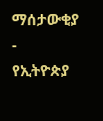ማሰታውቂያ -
የኢትዮጵያ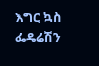እግር ኳስ ፌዴሬሽን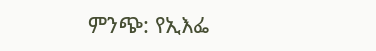ምንጭ: የኢእፌ